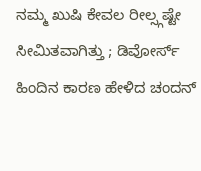ನಮ್ಮ ಖುಷಿ ಕೇವಲ ರೀಲ್ಸ್ಗಷ್ಟೇ ಸೀಮಿತವಾಗಿತ್ತು ; ಡಿವೋರ್ಸ್ ಹಿಂದಿನ ಕಾರಣ ಹೇಳಿದ ಚಂದನ್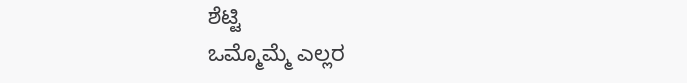ಶೆಟ್ಟಿ
ಒಮ್ಮೊಮ್ಮೆ ಎಲ್ಲರ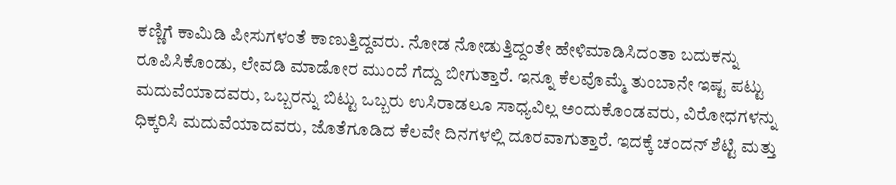ಕಣ್ಣಿಗೆ ಕಾಮಿಡಿ ಪೀಸುಗಳಂತೆ ಕಾಣುತ್ತಿದ್ದವರು. ನೋಡ ನೋಡುತ್ತಿದ್ದಂತೇ ಹೇಳಿಮಾಡಿಸಿದಂತಾ ಬದುಕನ್ನು ರೂಪಿಸಿಕೊಂಡು, ಲೇವಡಿ ಮಾಡೋರ ಮುಂದೆ ಗೆದ್ದು ಬೀಗುತ್ತಾರೆ. ಇನ್ನೂ ಕೆಲವೊಮ್ಮೆ ತುಂಬಾನೇ ಇಷ್ಟ ಪಟ್ಟು ಮದುವೆಯಾದವರು, ಒಬ್ಬರನ್ನು ಬಿಟ್ಟು ಒಬ್ಬರು ಉಸಿರಾಡಲೂ ಸಾಧ್ಯವಿಲ್ಲ ಅಂದುಕೊಂಡವರು, ವಿರೋಧಗಳನ್ನು ಧಿಕ್ಕರಿಸಿ ಮದುವೆಯಾದವರು, ಜೊತೆಗೂಡಿದ ಕೆಲವೇ ದಿನಗಳಲ್ಲಿ ದೂರವಾಗುತ್ತಾರೆ. ಇದಕ್ಕೆ ಚಂದನ್ ಶೆಟ್ಟಿ ಮತ್ತು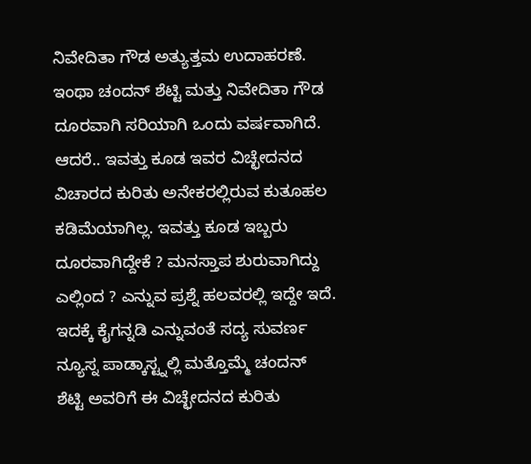ನಿವೇದಿತಾ ಗೌಡ ಅತ್ಯುತ್ತಮ ಉದಾಹರಣೆ.
ಇಂಥಾ ಚಂದನ್ ಶೆಟ್ಟಿ ಮತ್ತು ನಿವೇದಿತಾ ಗೌಡ ದೂರವಾಗಿ ಸರಿಯಾಗಿ ಒಂದು ವರ್ಷವಾಗಿದೆ. ಆದರೆ.. ಇವತ್ತು ಕೂಡ ಇವರ ವಿಚ್ಛೇದನದ ವಿಚಾರದ ಕುರಿತು ಅನೇಕರಲ್ಲಿರುವ ಕುತೂಹಲ ಕಡಿಮೆಯಾಗಿಲ್ಲ. ಇವತ್ತು ಕೂಡ ಇಬ್ಬರು ದೂರವಾಗಿದ್ದೇಕೆ ? ಮನಸ್ತಾಪ ಶುರುವಾಗಿದ್ದು ಎಲ್ಲಿಂದ ? ಎನ್ನುವ ಪ್ರಶ್ನೆ ಹಲವರಲ್ಲಿ ಇದ್ದೇ ಇದೆ. ಇದಕ್ಕೆ ಕೈಗನ್ನಡಿ ಎನ್ನುವಂತೆ ಸದ್ಯ ಸುವರ್ಣ ನ್ಯೂಸ್ನ ಪಾಡ್ಕಾಸ್ಟ್ನಲ್ಲಿ ಮತ್ತೊಮ್ಮೆ ಚಂದನ್ ಶೆಟ್ಟಿ ಅವರಿಗೆ ಈ ವಿಚ್ಛೇದನದ ಕುರಿತು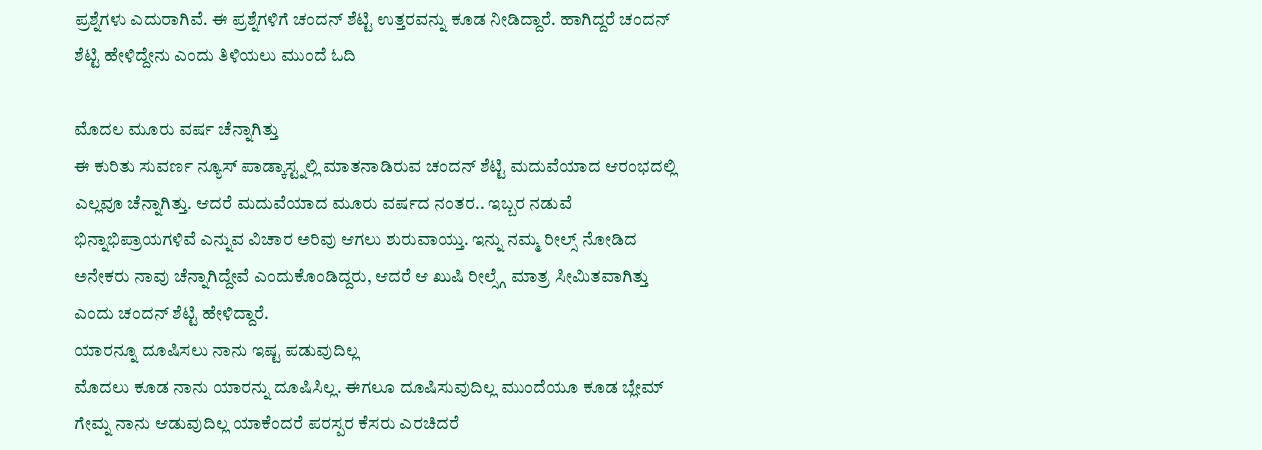ಪ್ರಶ್ನೆಗಳು ಎದುರಾಗಿವೆ. ಈ ಪ್ರಶ್ನೆಗಳಿಗೆ ಚಂದನ್ ಶೆಟ್ಟಿ ಉತ್ತರವನ್ನು ಕೂಡ ನೀಡಿದ್ದಾರೆ. ಹಾಗಿದ್ದರೆ ಚಂದನ್ ಶೆಟ್ಟಿ ಹೇಳಿದ್ದೇನು ಎಂದು ತಿಳಿಯಲು ಮುಂದೆ ಓದಿ

ಮೊದಲ ಮೂರು ವರ್ಷ ಚೆನ್ನಾಗಿತ್ತು
ಈ ಕುರಿತು ಸುವರ್ಣ ನ್ಯೂಸ್ ಪಾಡ್ಕಾಸ್ಟ್ನಲ್ಲಿ ಮಾತನಾಡಿರುವ ಚಂದನ್ ಶೆಟ್ಟಿ ಮದುವೆಯಾದ ಆರಂಭದಲ್ಲಿ ಎಲ್ಲವೂ ಚೆನ್ನಾಗಿತ್ತು. ಆದರೆ ಮದುವೆಯಾದ ಮೂರು ವರ್ಷದ ನಂತರ.. ಇಬ್ಬರ ನಡುವೆ ಭಿನ್ನಾಭಿಪ್ರಾಯಗಳಿವೆ ಎನ್ನುವ ವಿಚಾರ ಅರಿವು ಆಗಲು ಶುರುವಾಯ್ತು. ಇನ್ನು ನಮ್ಮ ರೀಲ್ಸ್ ನೋಡಿದ ಅನೇಕರು ನಾವು ಚೆನ್ನಾಗಿದ್ದೇವೆ ಎಂದುಕೊಂಡಿದ್ದರು, ಆದರೆ ಆ ಖುಷಿ ರೀಲ್ಸ್ಗೆ ಮಾತ್ರ ಸೀಮಿತವಾಗಿತ್ತು ಎಂದು ಚಂದನ್ ಶೆಟ್ಟಿ ಹೇಳಿದ್ದಾರೆ.
ಯಾರನ್ನೂ ದೂಷಿಸಲು ನಾನು ಇಷ್ಟ ಪಡುವುದಿಲ್ಲ
ಮೊದಲು ಕೂಡ ನಾನು ಯಾರನ್ನು ದೂಷಿಸಿಲ್ಲ. ಈಗಲೂ ದೂಷಿಸುವುದಿಲ್ಲ ಮುಂದೆಯೂ ಕೂಡ ಬ್ಲೇಮ್ ಗೇಮ್ನ ನಾನು ಆಡುವುದಿಲ್ಲ ಯಾಕೆಂದರೆ ಪರಸ್ಪರ ಕೆಸರು ಎರಚಿದರೆ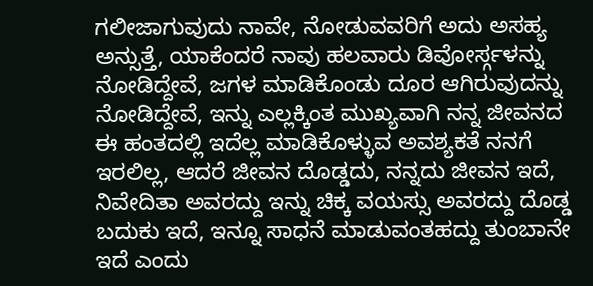ಗಲೀಜಾಗುವುದು ನಾವೇ, ನೋಡುವವರಿಗೆ ಅದು ಅಸಹ್ಯ ಅನ್ಸುತ್ತೆ, ಯಾಕೆಂದರೆ ನಾವು ಹಲವಾರು ಡಿವೋರ್ಸ್ಗಳನ್ನು ನೋಡಿದ್ದೇವೆ, ಜಗಳ ಮಾಡಿಕೊಂಡು ದೂರ ಆಗಿರುವುದನ್ನು ನೋಡಿದ್ದೇವೆ, ಇನ್ನು ಎಲ್ಲಕ್ಕಿಂತ ಮುಖ್ಯವಾಗಿ ನನ್ನ ಜೀವನದ ಈ ಹಂತದಲ್ಲಿ ಇದೆಲ್ಲ ಮಾಡಿಕೊಳ್ಳುವ ಅವಶ್ಯಕತೆ ನನಗೆ ಇರಲಿಲ್ಲ, ಆದರೆ ಜೀವನ ದೊಡ್ಡದು, ನನ್ನದು ಜೀವನ ಇದೆ, ನಿವೇದಿತಾ ಅವರದ್ದು ಇನ್ನು ಚಿಕ್ಕ ವಯಸ್ಸು ಅವರದ್ದು ದೊಡ್ಡ ಬದುಕು ಇದೆ, ಇನ್ನೂ ಸಾಧನೆ ಮಾಡುವಂತಹದ್ದು ತುಂಬಾನೇ ಇದೆ ಎಂದು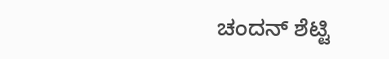ಚಂದನ್ ಶೆಟ್ಟಿ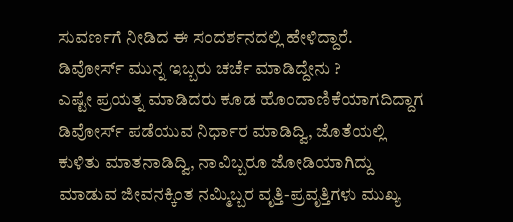ಸುವರ್ಣಗೆ ನೀಡಿದ ಈ ಸಂದರ್ಶನದಲ್ಲಿ ಹೇಳಿದ್ದಾರೆ.
ಡಿವೋರ್ಸ್ ಮುನ್ನ ಇಬ್ಬರು ಚರ್ಚೆ ಮಾಡಿದ್ದೇನು ?
ಎಷ್ಟೇ ಪ್ರಯತ್ನ ಮಾಡಿದರು ಕೂಡ ಹೊಂದಾಣಿಕೆಯಾಗದಿದ್ದಾಗ ಡಿವೋರ್ಸ್ ಪಡೆಯುವ ನಿರ್ಧಾರ ಮಾಡಿದ್ವಿ, ಜೊತೆಯಲ್ಲಿ ಕುಳಿತು ಮಾತನಾಡಿದ್ವಿ, ನಾವಿಬ್ಬರೂ ಜೋಡಿಯಾಗಿದ್ದು ಮಾಡುವ ಜೀವನಕ್ಕಿಂತ ನಮ್ಮಿಬ್ಬರ ವೃತ್ತಿ-ಪ್ರವೃತ್ತಿಗಳು ಮುಖ್ಯ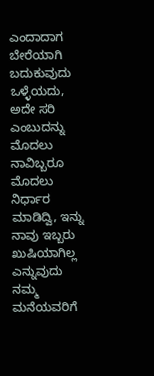ಎಂದಾದಾಗ ಬೇರೆಯಾಗಿ ಬದುಕುವುದು ಒಳ್ಳೆಯದು, ಅದೇ ಸರಿ ಎಂಬುದನ್ನು ಮೊದಲು ನಾವಿಬ್ಬರೂ ಮೊದಲು ನಿರ್ಧಾರ ಮಾಡಿದ್ವಿ, ಇನ್ನು ನಾವು ಇಬ್ಬರು ಖುಷಿಯಾಗಿಲ್ಲ ಎನ್ನುವುದು ನಮ್ಮ ಮನೆಯವರಿಗೆ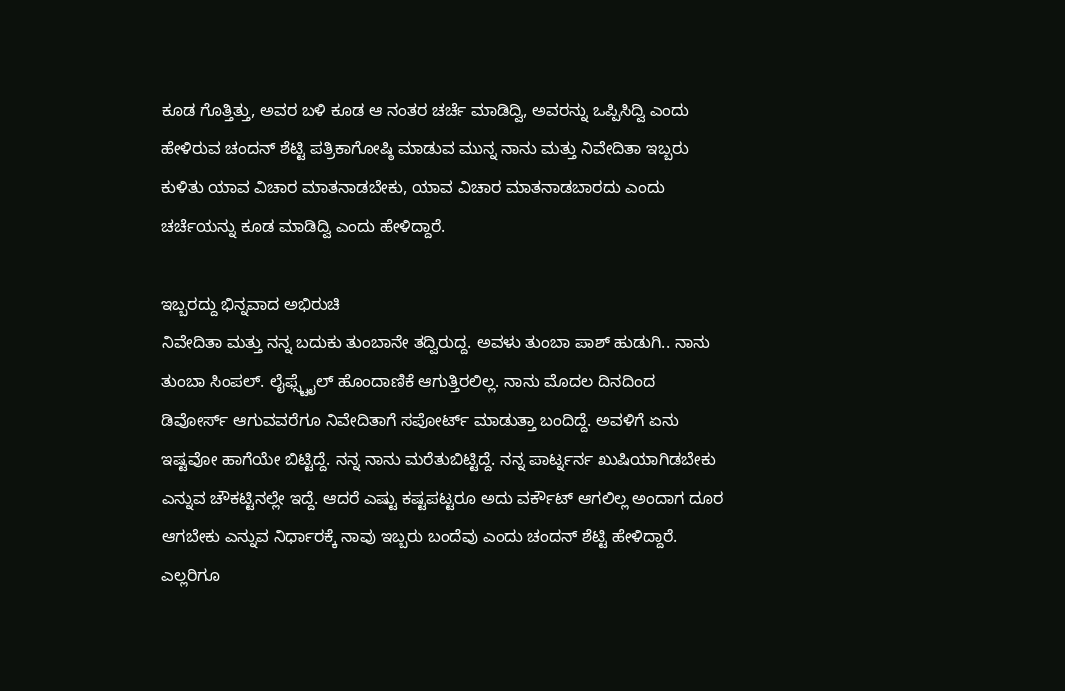ಕೂಡ ಗೊತ್ತಿತ್ತು, ಅವರ ಬಳಿ ಕೂಡ ಆ ನಂತರ ಚರ್ಚೆ ಮಾಡಿದ್ವಿ, ಅವರನ್ನು ಒಪ್ಪಿಸಿದ್ವಿ ಎಂದು ಹೇಳಿರುವ ಚಂದನ್ ಶೆಟ್ಟಿ ಪತ್ರಿಕಾಗೋಷ್ಠಿ ಮಾಡುವ ಮುನ್ನ ನಾನು ಮತ್ತು ನಿವೇದಿತಾ ಇಬ್ಬರು ಕುಳಿತು ಯಾವ ವಿಚಾರ ಮಾತನಾಡಬೇಕು, ಯಾವ ವಿಚಾರ ಮಾತನಾಡಬಾರದು ಎಂದು ಚರ್ಚೆಯನ್ನು ಕೂಡ ಮಾಡಿದ್ವಿ ಎಂದು ಹೇಳಿದ್ದಾರೆ.

ಇಬ್ಬರದ್ದು ಭಿನ್ನವಾದ ಅಭಿರುಚಿ
ನಿವೇದಿತಾ ಮತ್ತು ನನ್ನ ಬದುಕು ತುಂಬಾನೇ ತದ್ವಿರುದ್ದ. ಅವಳು ತುಂಬಾ ಪಾಶ್ ಹುಡುಗಿ.. ನಾನು ತುಂಬಾ ಸಿಂಪಲ್. ಲೈಫ್ಸ್ಟೈಲ್ ಹೊಂದಾಣಿಕೆ ಆಗುತ್ತಿರಲಿಲ್ಲ. ನಾನು ಮೊದಲ ದಿನದಿಂದ ಡಿವೋರ್ಸ್ ಆಗುವವರೆಗೂ ನಿವೇದಿತಾಗೆ ಸಪೋರ್ಟ್ ಮಾಡುತ್ತಾ ಬಂದಿದ್ದೆ. ಅವಳಿಗೆ ಏನು ಇಷ್ಟವೋ ಹಾಗೆಯೇ ಬಿಟ್ಟಿದ್ದೆ. ನನ್ನ ನಾನು ಮರೆತುಬಿಟ್ಟಿದ್ದೆ. ನನ್ನ ಪಾರ್ಟ್ನರ್ನ ಖುಷಿಯಾಗಿಡಬೇಕು ಎನ್ನುವ ಚೌಕಟ್ಟಿನಲ್ಲೇ ಇದ್ದೆ. ಆದರೆ ಎಷ್ಟು ಕಷ್ಟಪಟ್ಟರೂ ಅದು ವರ್ಕೌಟ್ ಆಗಲಿಲ್ಲ ಅಂದಾಗ ದೂರ ಆಗಬೇಕು ಎನ್ನುವ ನಿರ್ಧಾರಕ್ಕೆ ನಾವು ಇಬ್ಬರು ಬಂದೆವು ಎಂದು ಚಂದನ್ ಶೆಟ್ಟಿ ಹೇಳಿದ್ದಾರೆ.
ಎಲ್ಲರಿಗೂ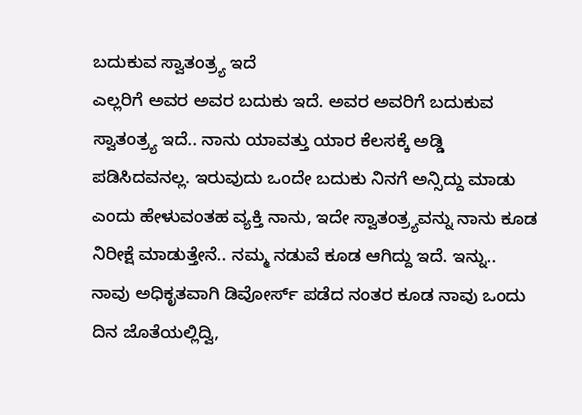ಬದುಕುವ ಸ್ವಾತಂತ್ರ್ಯ ಇದೆ
ಎಲ್ಲರಿಗೆ ಅವರ ಅವರ ಬದುಕು ಇದೆ. ಅವರ ಅವರಿಗೆ ಬದುಕುವ ಸ್ವಾತಂತ್ರ್ಯ ಇದೆ.. ನಾನು ಯಾವತ್ತು ಯಾರ ಕೆಲಸಕ್ಕೆ ಅಡ್ಡಿ ಪಡಿಸಿದವನಲ್ಲ. ಇರುವುದು ಒಂದೇ ಬದುಕು ನಿನಗೆ ಅನ್ಸಿದ್ದು ಮಾಡು ಎಂದು ಹೇಳುವಂತಹ ವ್ಯಕ್ತಿ ನಾನು, ಇದೇ ಸ್ವಾತಂತ್ರ್ಯವನ್ನು ನಾನು ಕೂಡ ನಿರೀಕ್ಷೆ ಮಾಡುತ್ತೇನೆ.. ನಮ್ಮ ನಡುವೆ ಕೂಡ ಆಗಿದ್ದು ಇದೆ. ಇನ್ನು.. ನಾವು ಅಧಿಕೃತವಾಗಿ ಡಿವೋರ್ಸ್ ಪಡೆದ ನಂತರ ಕೂಡ ನಾವು ಒಂದು ದಿನ ಜೊತೆಯಲ್ಲಿದ್ವಿ,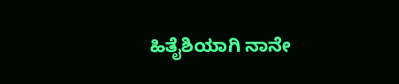ಹಿತೈಶಿಯಾಗಿ ನಾನೇ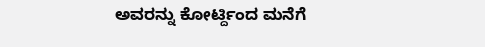ಅವರನ್ನು ಕೋರ್ಟ್ದಿಂದ ಮನೆಗೆ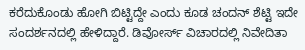ಕರೆದುಕೊಂಡು ಹೋಗಿ ಬಿಟ್ಟಿದ್ದೇ ಎಂದು ಕೂಡ ಚಂದನ್ ಶೆಟ್ಟಿ ಇದೇ ಸಂದರ್ಶನದಲ್ಲಿ ಹೇಳಿದ್ದಾರೆ. ಡಿವೋರ್ಸ್ ವಿಚಾರದಲ್ಲಿ ನಿವೇದಿತಾ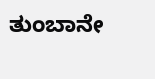ತುಂಬಾನೇ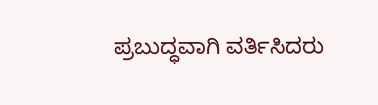ಪ್ರಬುದ್ಧವಾಗಿ ವರ್ತಿಸಿದರು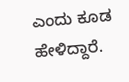ಎಂದು ಕೂಡ ಹೇಳಿದ್ದಾರೆ.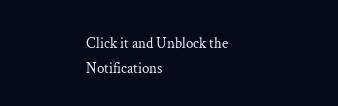Click it and Unblock the Notifications